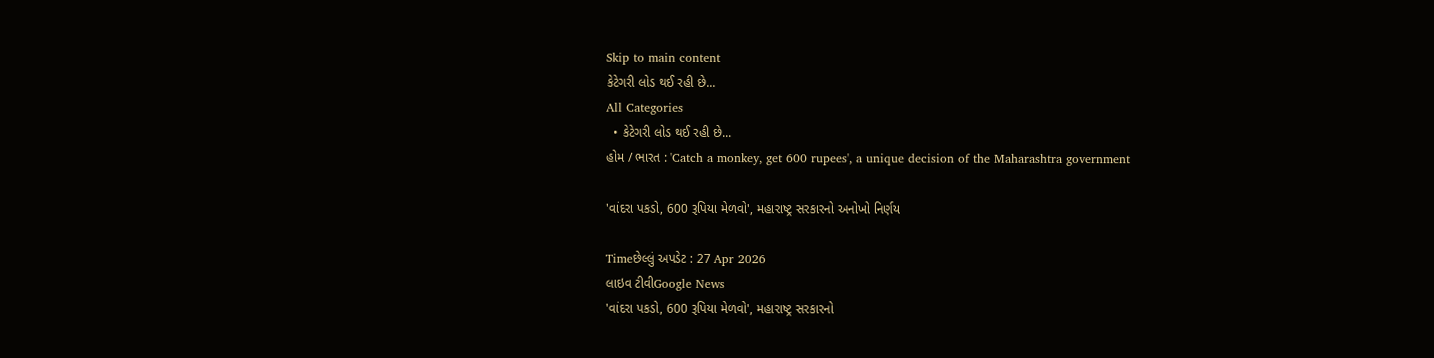Skip to main content
કેટેગરી લોડ થઈ રહી છે...
All Categories
  • કેટેગરી લોડ થઈ રહી છે...
હોમ / ભારત : 'Catch a monkey, get 600 rupees', a unique decision of the Maharashtra government

'વાંદરા પકડો, 600 રૂપિયા મેળવો', મહારાષ્ટ્ર સરકારનો અનોખો નિર્ણય

Timeછેલ્લું અપડેટ : 27 Apr 2026
લાઇવ ટીવીGoogle News
'વાંદરા પકડો, 600 રૂપિયા મેળવો', મહારાષ્ટ્ર સરકારનો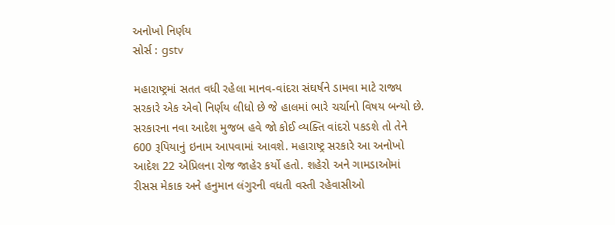અનોખો નિર્ણય
સોર્સ : gstv

મહારાષ્ટ્રમાં સતત વધી રહેલા માનવ-વાંદરા સંઘર્ષને ડામવા માટે રાજ્ય સરકારે એક એવો નિર્ણય લીધો છે જે હાલમાં ભારે ચર્ચાનો વિષય બન્યો છે. સરકારના નવા આદેશ મુજબ હવે જો કોઈ વ્યક્તિ વાંદરો પકડશે તો તેને 600 રૂપિયાનું ઇનામ આપવામાં આવશે. મહારાષ્ટ્ર સરકારે આ અનોખો આદેશ 22 એપ્રિલના રોજ જાહેર કર્યો હતો. શહેરો અને ગામડાઓમાં રીસસ મેકાક અને હનુમાન લંગુરની વધતી વસ્તી રહેવાસીઓ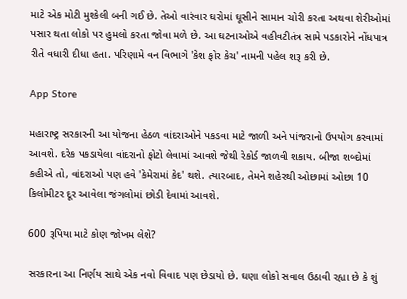માટે એક મોટી મુશ્કેલી બની ગઈ છે. તેઓ વારંવાર ઘરોમાં ઘૂસીને સામાન ચોરી કરતા અથવા શેરીઓમાં પસાર થતા લોકો પર હુમલો કરતા જોવા મળે છે. આ ઘટનાઓએ વહીવટીતંત્ર સામે પડકારોને નોંધપાત્ર રીતે વધારી દીધા હતા. પરિણામે વન વિભાગે 'કેશ ફોર કેચ' નામની પહેલ શરૂ કરી છે.

App Store

મહારાષ્ટ્ર સરકારની આ યોજના હેઠળ વાંદરાઓને પકડવા માટે જાળી અને પાંજરાનો ઉપયોગ કરવામાં આવશે. દરેક પકડાયેલા વાંદરાનો ફોટો લેવામાં આવશે જેથી રેકોર્ડ જાળવી શકાય. બીજા શબ્દોમાં કહીએ તો, વાંદરાઓ પણ હવે 'કેમેરામાં કેદ' થશે. ત્યારબાદ, તેમને શહેરથી ઓછામાં ઓછા 10 કિલોમીટર દૂર આવેલા જંગલોમાં છોડી દેવામાં આવશે.

600 રૂપિયા માટે કોણ જોખમ લેશે?

સરકારના આ નિર્ણય સાથે એક નવો વિવાદ પણ છેડાયો છે. ઘણા લોકો સવાલ ઉઠાવી રહ્યા છે કે શું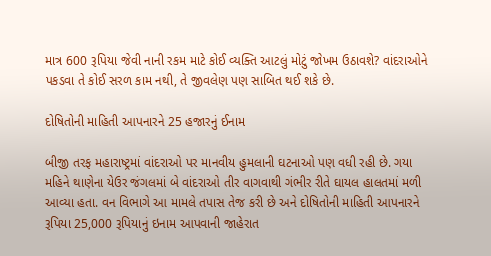માત્ર 600 રૂપિયા જેવી નાની રકમ માટે કોઈ વ્યક્તિ આટલું મોટું જોખમ ઉઠાવશે? વાંદરાઓને પકડવા તે કોઈ સરળ કામ નથી, તે જીવલેણ પણ સાબિત થઈ શકે છે.

દોષિતોની માહિતી આપનારને 25 હજારનું ઈનામ

બીજી તરફ મહારાષ્ટ્રમાં વાંદરાઓ પર માનવીય હુમલાની ઘટનાઓ પણ વધી રહી છે. ગયા મહિને થાણેના યેઉર જંગલમાં બે વાંદરાઓ તીર વાગવાથી ગંભીર રીતે ઘાયલ હાલતમાં મળી આવ્યા હતા. વન વિભાગે આ મામલે તપાસ તેજ કરી છે અને દોષિતોની માહિતી આપનારને રૂપિયા 25,000 રૂપિયાનું ઇનામ આપવાની જાહેરાત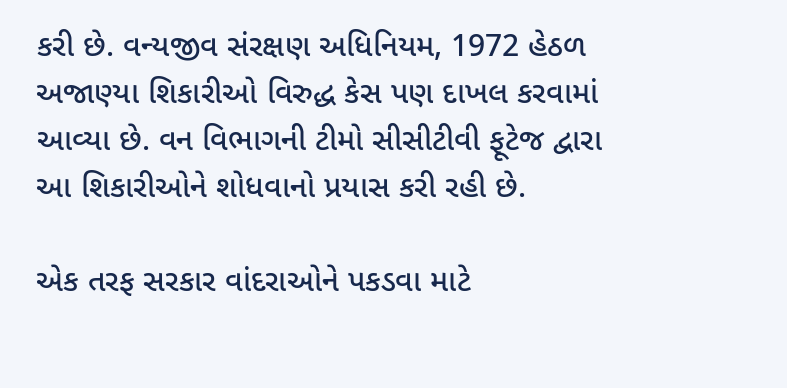કરી છે. વન્યજીવ સંરક્ષણ અધિનિયમ, 1972 હેઠળ અજાણ્યા શિકારીઓ વિરુદ્ધ કેસ પણ દાખલ કરવામાં આવ્યા છે. વન વિભાગની ટીમો સીસીટીવી ફૂટેજ દ્વારા આ શિકારીઓને શોધવાનો પ્રયાસ કરી રહી છે.

એક તરફ સરકાર વાંદરાઓને પકડવા માટે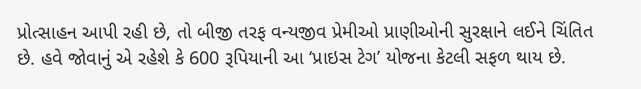પ્રોત્સાહન આપી રહી છે, તો બીજી તરફ વન્યજીવ પ્રેમીઓ પ્રાણીઓની સુરક્ષાને લઈને ચિંતિત છે. હવે જોવાનું એ રહેશે કે 600 રૂપિયાની આ ‘પ્રાઇસ ટેગ’ યોજના કેટલી સફળ થાય છે.